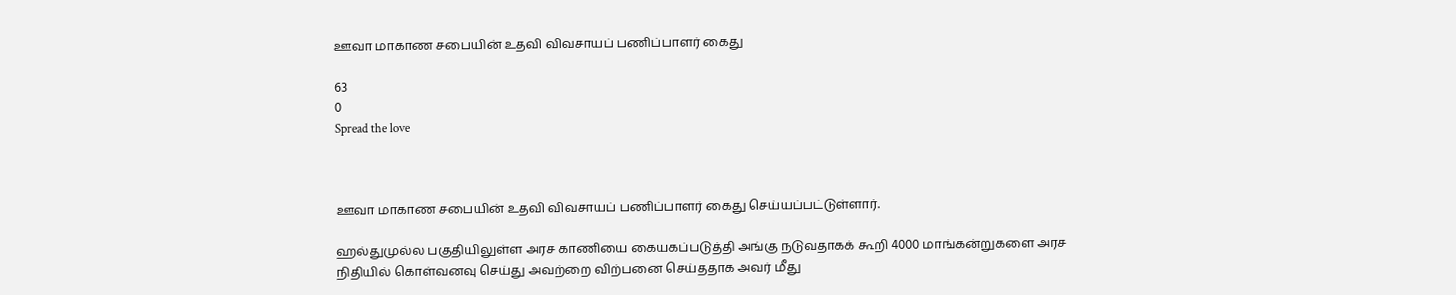ஊவா மாகாண சபையின் உதவி விவசாயப் பணிப்பாளர் கைது

63
0
Spread the love



ஊவா மாகாண சபையின் உதவி விவசாயப் பணிப்பாளர் கைது செய்யப்பட்டுள்ளார்.

ஹல்துமுல்ல பகுதியிலுள்ள அரச காணியை கையகப்படுத்தி அங்கு நடுவதாகக் கூறி 4000 மாங்கன்றுகளை அரச நிதியில் கொள்வனவு செய்து அவற்றை விற்பனை செய்ததாக அவர் மீது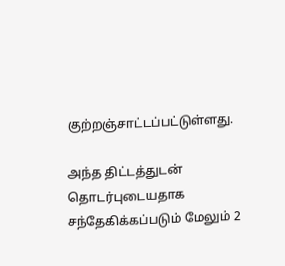குற்றஞ்சாட்டப்பட்டுள்ளது.

அந்த திட்டத்துடன் தொடர்புடையதாக சந்தேகிக்கப்படும் மேலும் 2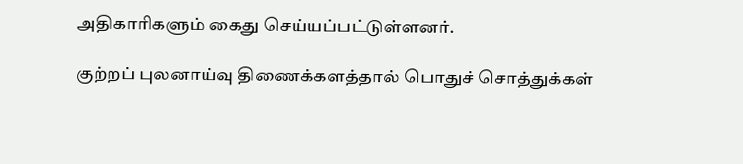அதிகாரிகளும் கைது செய்யப்பட்டுள்ளனர்.

குற்றப் புலனாய்வு திணைக்களத்தால் பொதுச் சொத்துக்கள்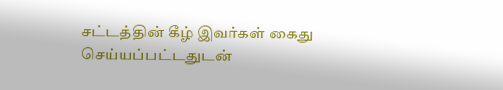சட்டத்தின் கீழ் இவர்கள் கைது செய்யப்பட்டதுடன்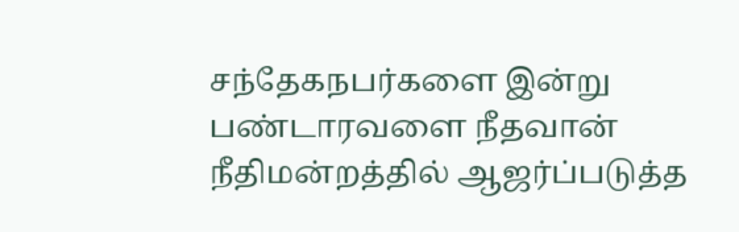சந்தேகநபர்களை இன்று பண்டாரவளை நீதவான் நீதிமன்றத்தில் ஆஜர்ப்படுத்த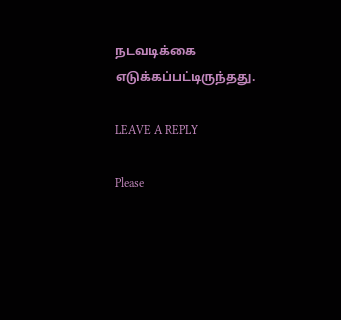நடவடிக்கை எடுக்கப்பட்டிருந்தது.

LEAVE A REPLY

Please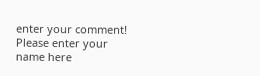enter your comment!
Please enter your name here